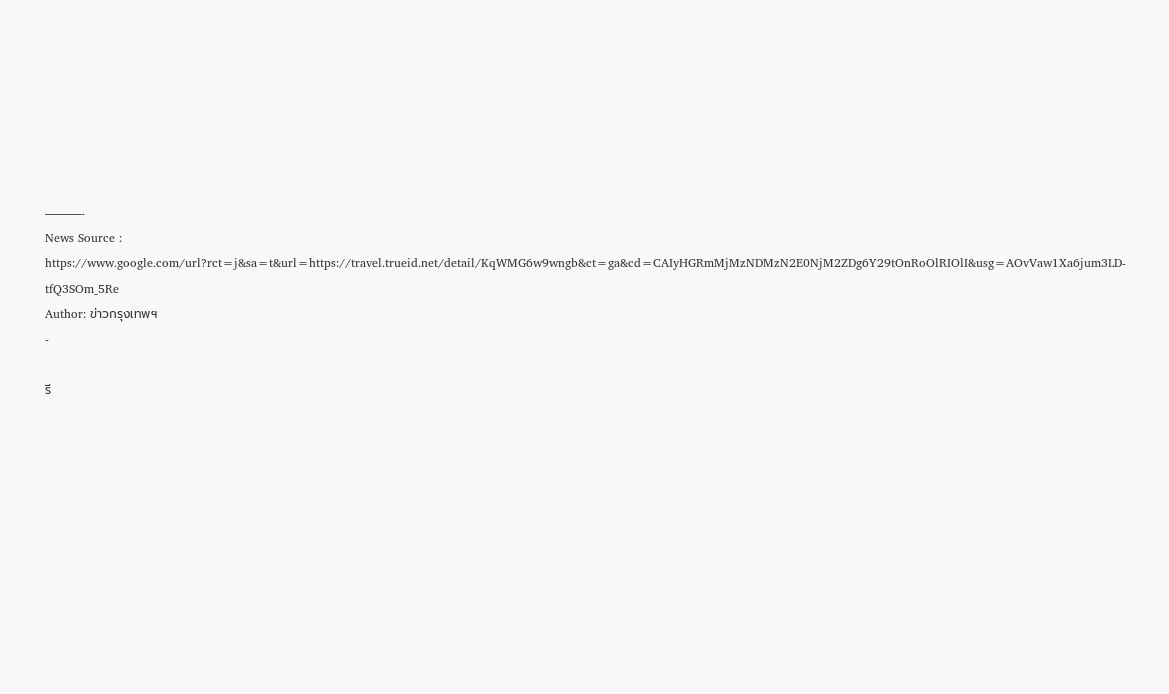———-
News Source : https://www.google.com/url?rct=j&sa=t&url=https://travel.trueid.net/detail/KqWMG6w9wngb&ct=ga&cd=CAIyHGRmMjMzNDMzN2E0NjM2ZDg6Y29tOnRoOlRIOlI&usg=AOvVaw1Xa6jum3LD-tfQ3SOm_5Re
Author: ข่าวกรุงเทพฯ
-

รี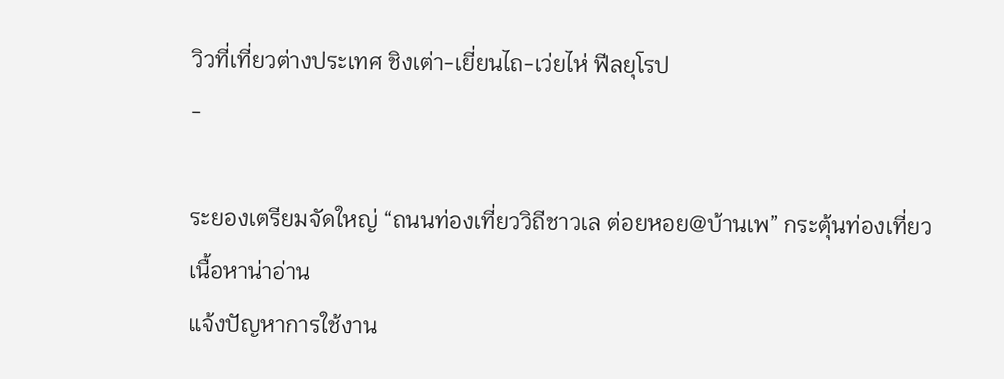วิวที่เที่ยวต่างประเทศ ชิงเต่า-เยี่ยนไถ-เว่ยไห่ ฟีลยุโรป
-

ระยองเตรียมจัดใหญ่ “ถนนท่องเที่ยววิถีชาวเล ต่อยหอย@บ้านเพ” กระตุ้นท่องเที่ยว
เนื้อหาน่าอ่าน
แจ้งปัญหาการใช้งาน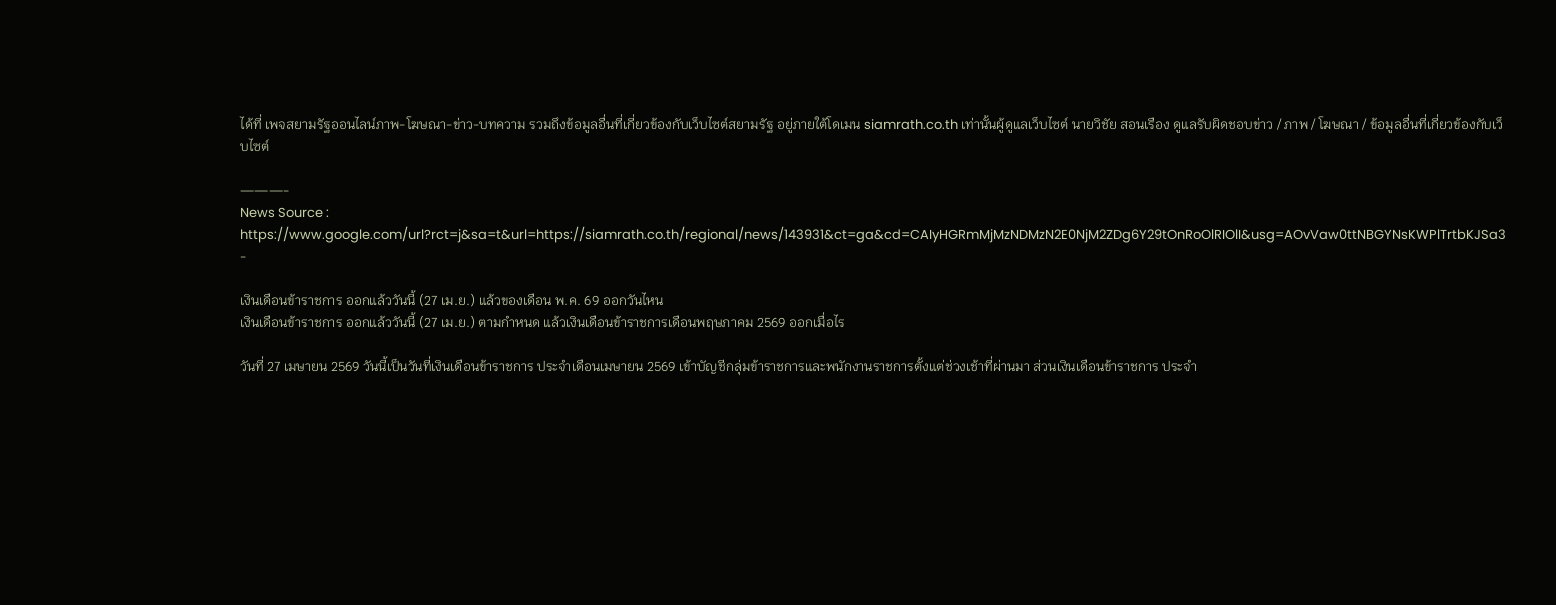ได้ที่ เพจสยามรัฐออนไลน์ภาพ-โฆษณา-ข่าว-บทความ รวมถึงข้อมูลอื่นที่เกี่ยวข้องกับเว็บไซต์สยามรัฐ อยู่ภายใต้โดเมน siamrath.co.th เท่านั้นผู้ดูแลเว็บไซต์ นายวิชัย สอนเรือง ดูแลรับผิดชอบข่าว / ภาพ / โฆษณา / ข้อมูลอื่นที่เกี่ยวข้องกับเว็บไซต์

———-
News Source : https://www.google.com/url?rct=j&sa=t&url=https://siamrath.co.th/regional/news/143931&ct=ga&cd=CAIyHGRmMjMzNDMzN2E0NjM2ZDg6Y29tOnRoOlRIOlI&usg=AOvVaw0ttNBGYNsKWPlTrtbKJSa3 -

เงินเดือนข้าราชการ ออกแล้ววันนี้ (27 เม.ย.) แล้วของเดือน พ.ค. 69 ออกวันไหน
เงินเดือนข้าราชการ ออกแล้ววันนี้ (27 เม.ย.) ตามกำหนด แล้วเงินเดือนข้าราชการเดือนพฤษภาคม 2569 ออกเมื่อไร

วันที่ 27 เมษายน 2569 วันนี้เป็นวันที่เงินเดือนข้าราชการ ประจำเดือนเมษายน 2569 เข้าบัญชีกลุ่มข้าราชการและพนักงานราชการตั้งแต่ช่วงเช้าที่ผ่านมา ส่วนเงินเดือนข้าราชการ ประจำ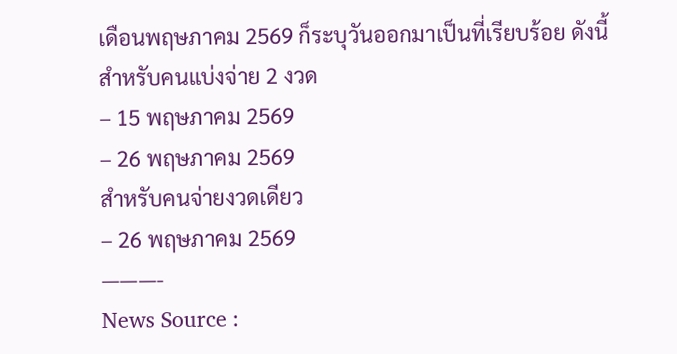เดือนพฤษภาคม 2569 ก็ระบุวันออกมาเป็นที่เรียบร้อย ดังนี้
สำหรับคนแบ่งจ่าย 2 งวด
– 15 พฤษภาคม 2569
– 26 พฤษภาคม 2569
สำหรับคนจ่ายงวดเดียว
– 26 พฤษภาคม 2569
———-
News Source :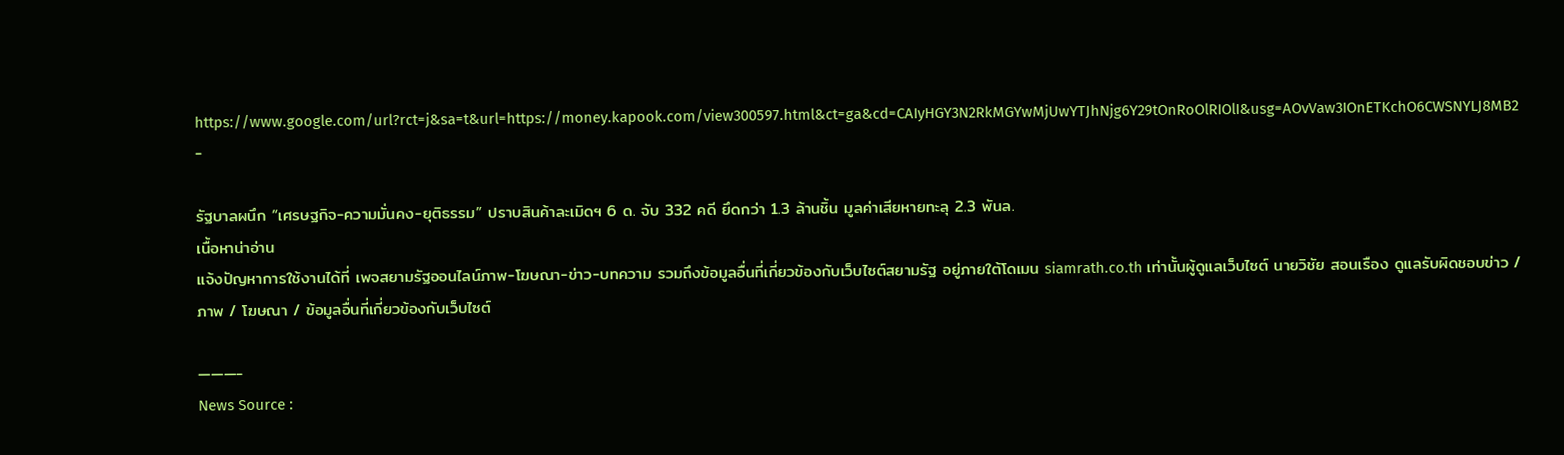https://www.google.com/url?rct=j&sa=t&url=https://money.kapook.com/view300597.html&ct=ga&cd=CAIyHGY3N2RkMGYwMjUwYTJhNjg6Y29tOnRoOlRIOlI&usg=AOvVaw3IOnETKchO6CWSNYLJ8MB2 -

รัฐบาลผนึก “เศรษฐกิจ-ความมั่นคง-ยุติธรรม” ปราบสินค้าละเมิดฯ 6 ด. จับ 332 คดี ยึดกว่า 1.3 ล้านชิ้น มูลค่าเสียหายทะลุ 2.3 พันล.
เนื้อหาน่าอ่าน
แจ้งปัญหาการใช้งานได้ที่ เพจสยามรัฐออนไลน์ภาพ-โฆษณา-ข่าว-บทความ รวมถึงข้อมูลอื่นที่เกี่ยวข้องกับเว็บไซต์สยามรัฐ อยู่ภายใต้โดเมน siamrath.co.th เท่านั้นผู้ดูแลเว็บไซต์ นายวิชัย สอนเรือง ดูแลรับผิดชอบข่าว / ภาพ / โฆษณา / ข้อมูลอื่นที่เกี่ยวข้องกับเว็บไซต์

———-
News Source :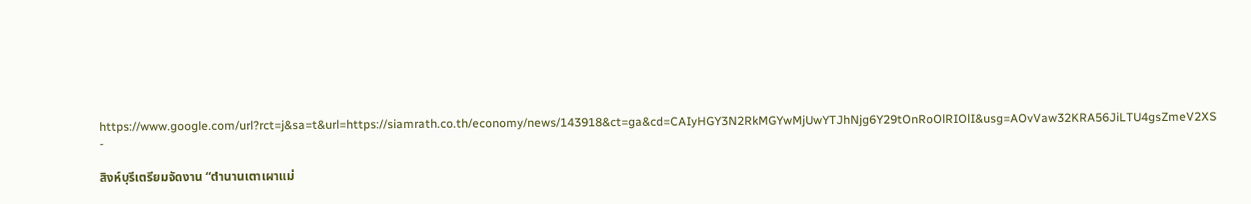https://www.google.com/url?rct=j&sa=t&url=https://siamrath.co.th/economy/news/143918&ct=ga&cd=CAIyHGY3N2RkMGYwMjUwYTJhNjg6Y29tOnRoOlRIOlI&usg=AOvVaw32KRA56JiLTU4gsZmeV2XS -

สิงห์บุรีเตรียมจัดงาน “ตำนานเตาเผาแม่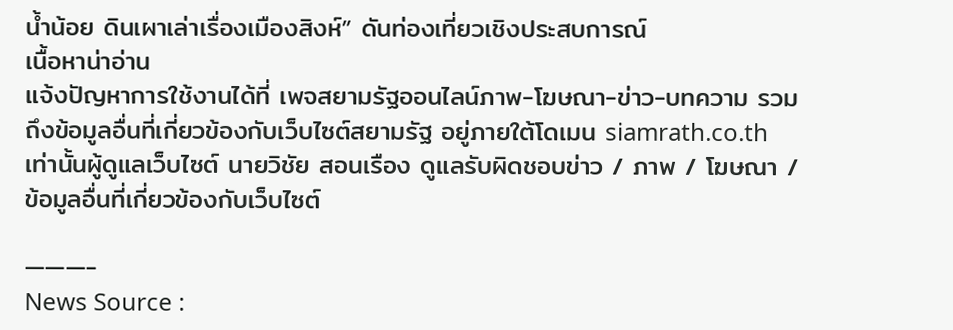น้ำน้อย ดินเผาเล่าเรื่องเมืองสิงห์” ดันท่องเที่ยวเชิงประสบการณ์
เนื้อหาน่าอ่าน
แจ้งปัญหาการใช้งานได้ที่ เพจสยามรัฐออนไลน์ภาพ-โฆษณา-ข่าว-บทความ รวมถึงข้อมูลอื่นที่เกี่ยวข้องกับเว็บไซต์สยามรัฐ อยู่ภายใต้โดเมน siamrath.co.th เท่านั้นผู้ดูแลเว็บไซต์ นายวิชัย สอนเรือง ดูแลรับผิดชอบข่าว / ภาพ / โฆษณา / ข้อมูลอื่นที่เกี่ยวข้องกับเว็บไซต์

———-
News Source :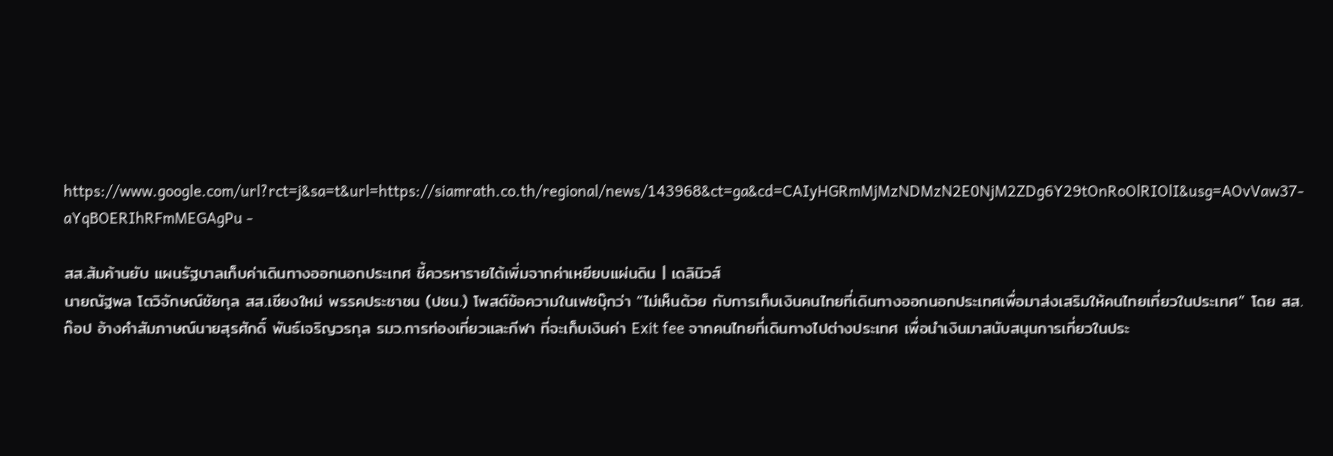https://www.google.com/url?rct=j&sa=t&url=https://siamrath.co.th/regional/news/143968&ct=ga&cd=CAIyHGRmMjMzNDMzN2E0NjM2ZDg6Y29tOnRoOlRIOlI&usg=AOvVaw37-aYqBOERIhRFmMEGAgPu -

สส.ส้มค้านยับ แผนรัฐบาลเก็บค่าเดินทางออกนอกประเทศ ชี้ควรหารายได้เพิ่มจากค่าเหยียบแผ่นดิน | เดลินิวส์
นายณัฐพล โตวิจักษณ์ชัยกุล สส.เชียงใหม่ พรรคประชาชน (ปชน.) โพสต์ข้อความในเฟซบุ๊กว่า “ไม่เห็นด้วย กับการเก็บเงินคนไทยที่เดินทางออกนอกประเทศเพื่อมาส่งเสริมให้คนไทยเที่ยวในประเทศ” โดย สส.ก๊อป อ้างคำสัมภาษณ์นายสุรศักดิ์ พันธ์เจริญวรกุล รมว.การท่องเที่ยวและกีฬา ที่จะเก็บเงินค่า Exit fee จากคนไทยที่เดินทางไปต่างประเทศ เพื่อนำเงินมาสนับสนุนการเที่ยวในประ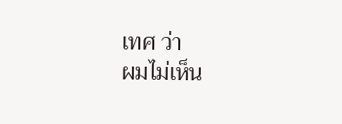เทศ ว่า
ผมไม่เห็น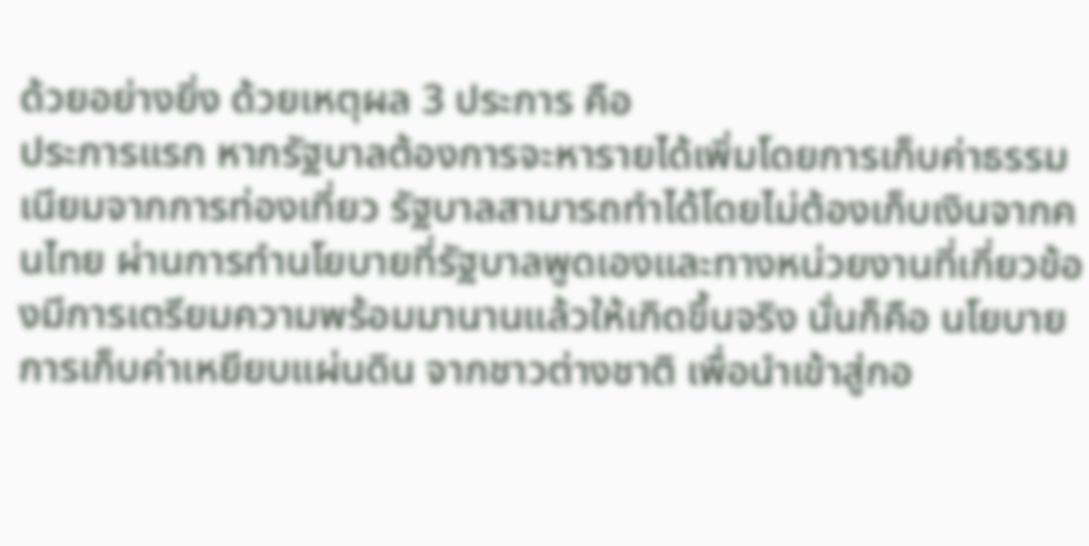ด้วยอย่างยิ่ง ด้วยเหตุผล 3 ประการ คือ
ประการแรก หากรัฐบาลต้องการจะหารายได้เพิ่มโดยการเก็บค่าธรรมเนียมจากการท่องเที่ยว รัฐบาลสามารถทำได้โดยไม่ต้องเก็บเงินจากคนไทย ผ่านการทำนโยบายที่รัฐบาลพูดเองและทางหน่วยงานที่เกี่ยวข้องมีการเตรียมความพร้อมมานานแล้วให้เกิดขึ้นจริง นั่นก็คือ นโยบายการเก็บค่าเหยียบแผ่นดิน จากชาวต่างชาติ เพื่อนำเข้าสู่กอ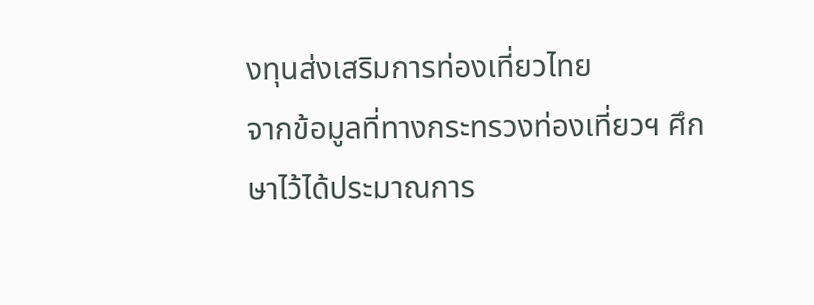งทุนส่งเสริมการท่องเที่ยวไทย
จากข้อมูลที่ทางกระทรวงท่องเที่ยวฯ ศึกษาไว้ได้ประมาณการ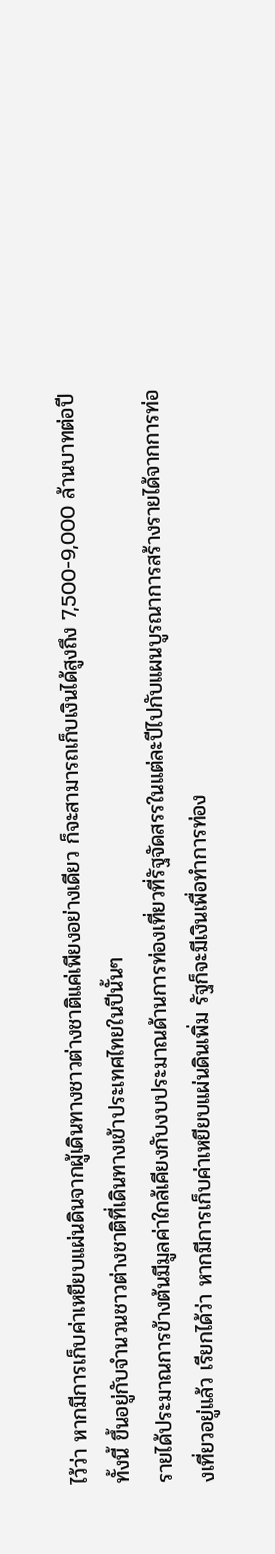ไว้ว่า หากมีการเก็บค่าเหยียบแผ่นดินจากผู้เดินทางชาวต่างชาติแค่เพียงอย่างเดียว ก็จะสามารถเก็บเงินได้สูงถึง 7,500-9,000 ล้านบาทต่อปี ทั้งนี้ ขึ้นอยู่กับจำนวนชาวต่างชาติที่เดินทางเข้าประเทศไทยในปีนั้นๆ
รายได้ประมาณการข้างต้นมีมูลค่าใกล้เคียงกับงบประมาณด้านการท่องเที่ยวที่รัฐจัดสรรในแต่ละปีไปกับแผนบูรณาการสร้างรายได้จากการท่องเที่ยวอยู่แล้ว เรียกได้ว่า หากมีการเก็บค่าเหยียบแผ่นดินเพิ่ม รัฐก็จะมีเงินเพื่อทำการท่อง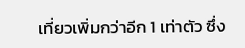เที่ยวเพิ่มกว่าอีก 1 เท่าตัว ซึ่ง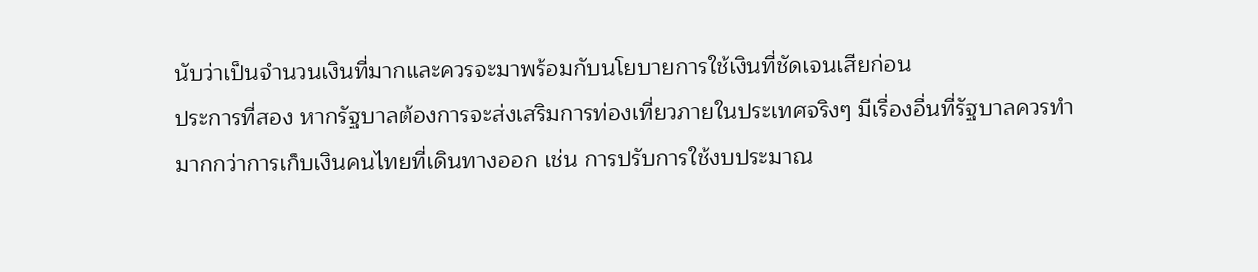นับว่าเป็นจำนวนเงินที่มากและควรจะมาพร้อมกับนโยบายการใช้เงินที่ชัดเจนเสียก่อน
ประการที่สอง หากรัฐบาลต้องการจะส่งเสริมการท่องเที่ยวภายในประเทศจริงๆ มีเรื่องอื่นที่รัฐบาลควรทำมากกว่าการเก็บเงินคนไทยที่เดินทางออก เช่น การปรับการใช้งบประมาณ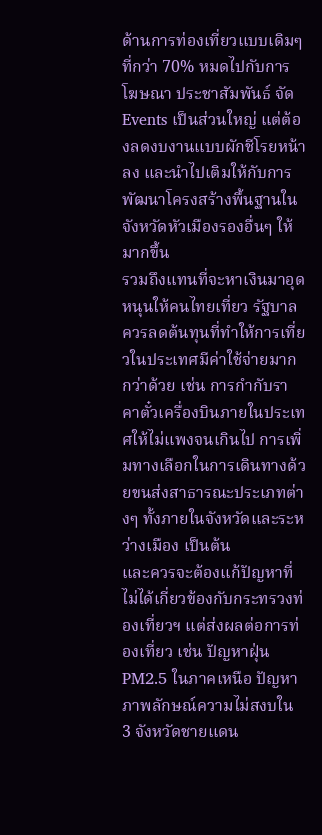ด้านการท่องเที่ยวแบบเดิมๆ ที่กว่า 70% หมดไปกับการโฆษณา ประชาสัมพันธ์ จัด Events เป็นส่วนใหญ่ แต่ต้องลดงบงานแบบผักชีโรยหน้าลง และนำไปเติมให้กับการพัฒนาโครงสร้างพื้นฐานในจังหวัดหัวเมืองรองอื่นๆ ให้มากขึ้น
รวมถึงแทนที่จะหาเงินมาอุดหนุนให้คนไทยเที่ยว รัฐบาลควรลดต้นทุนที่ทำให้การเที่ยวในประเทศมีค่าใช้จ่ายมากกว่าด้วย เช่น การกำกับราคาตั๋วเครื่องบินภายในประเทศให้ไม่แพงจนเกินไป การเพิ่มทางเลือกในการเดินทางด้วยขนส่งสาธารณะประเภทต่างๆ ทั้งภายในจังหวัดและระหว่างเมือง เป็นต้น
และควรจะต้องแก้ปัญหาที่ไม่ได้เกี่ยวข้องกับกระทรวงท่องเที่ยวฯ แต่ส่งผลต่อการท่องเที่ยว เช่น ปัญหาฝุ่น PM2.5 ในภาคเหนือ ปัญหาภาพลักษณ์ความไม่สงบใน 3 จังหวัดชายแดน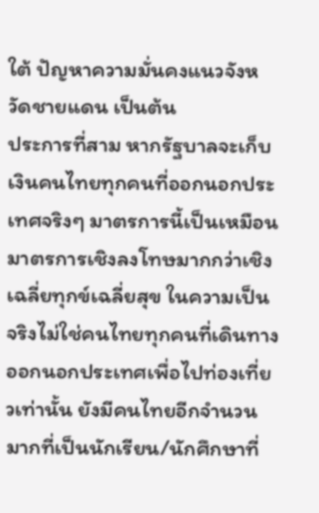ใต้ ปัญหาความมั่นคงแนวจังหวัดชายแดน เป็นต้น
ประการที่สาม หากรัฐบาลจะเก็บเงินคนไทยทุกคนที่ออกนอกประเทศจริงๆ มาตรการนี้เป็นเหมือนมาตรการเชิงลงโทษมากกว่าเชิงเฉลี่ยทุกข์เฉลี่ยสุข ในความเป็นจริงไม่ใช่คนไทยทุกคนที่เดินทางออกนอกประเทศเพื่อไปท่องเที่ยวเท่านั้น ยังมีคนไทยอีกจำนวนมากที่เป็นนักเรียน/นักศึกษาที่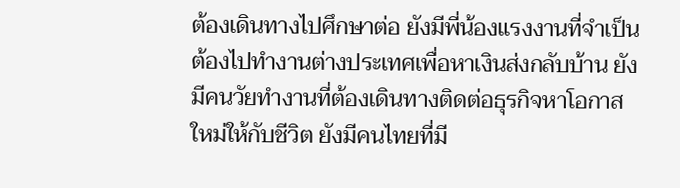ต้องเดินทางไปศึกษาต่อ ยังมีพี่น้องแรงงานที่จำเป็นต้องไปทำงานต่างประเทศเพื่อหาเงินส่งกลับบ้าน ยังมีคนวัยทำงานที่ต้องเดินทางติดต่อธุรกิจหาโอกาสใหม่ให้กับชีวิต ยังมีคนไทยที่มี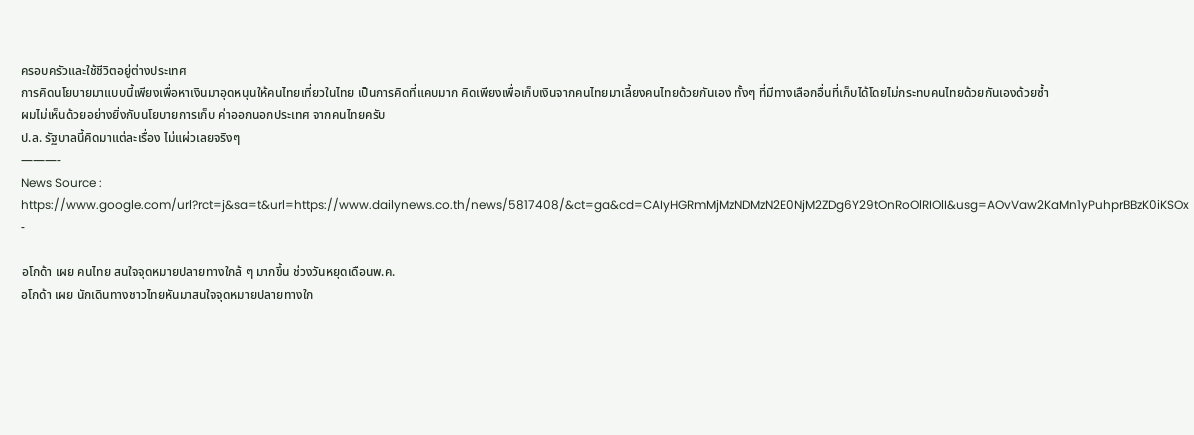ครอบครัวและใช้ชีวิตอยู่ต่างประเทศ
การคิดนโยบายมาแบบนี้เพียงเพื่อหาเงินมาอุดหนุนให้คนไทยเที่ยวในไทย เป็นการคิดที่แคบมาก คิดเพียงเพื่อเก็บเงินจากคนไทยมาเลี้ยงคนไทยด้วยกันเอง ทั้งๆ ที่มีทางเลือกอื่นที่เก็บได้โดยไม่กระทบคนไทยด้วยกันเองด้วยซ้ำ
ผมไม่เห็นด้วยอย่างยิ่งกับนโยบายการเก็บ ค่าออกนอกประเทศ จากคนไทยครับ
ป.ล. รัฐบาลนี้คิดมาแต่ละเรื่อง ไม่แผ่วเลยจริงๆ
———-
News Source : https://www.google.com/url?rct=j&sa=t&url=https://www.dailynews.co.th/news/5817408/&ct=ga&cd=CAIyHGRmMjMzNDMzN2E0NjM2ZDg6Y29tOnRoOlRIOlI&usg=AOvVaw2KaMn1yPuhprBBzK0iKSOx -

อโกด้า เผย คนไทย สนใจจุดหมายปลายทางใกล้ ๆ มากขึ้น ช่วงวันหยุดเดือนพ.ค.
อโกด้า เผย นักเดินทางชาวไทยหันมาสนใจจุดหมายปลายทางใก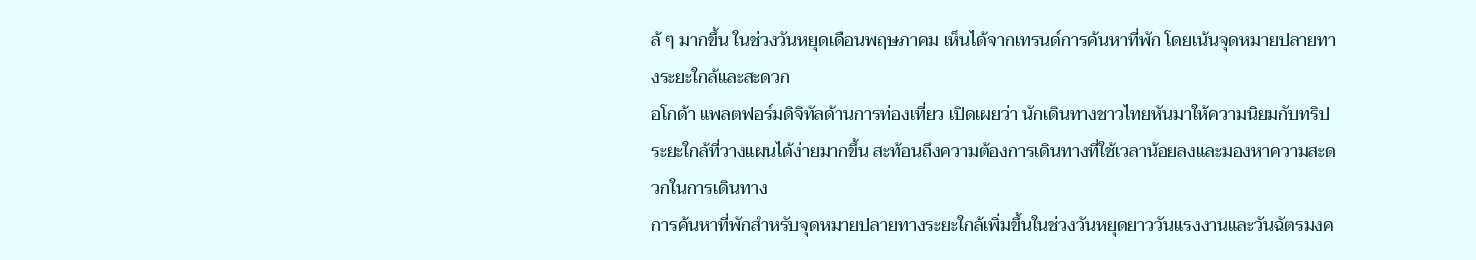ล้ ๆ มากขึ้น ในช่วงวันหยุดเดือนพฤษภาคม เห็นได้จากเทรนด์การค้นหาที่พัก โดยเน้นจุดหมายปลายทางระยะใกล้และสะดวก
อโกด้า แพลตฟอร์มดิจิทัลด้านการท่องเที่ยว เปิดเผยว่า นักเดินทางชาวไทยหันมาให้ความนิยมกับทริประยะใกล้ที่วางแผนได้ง่ายมากขึ้น สะท้อนถึงความต้องการเดินทางที่ใช้เวลาน้อยลงและมองหาความสะดวกในการเดินทาง
การค้นหาที่พักสำหรับจุดหมายปลายทางระยะใกล้เพิ่มขึ้นในช่วงวันหยุดยาววันแรงงานและวันฉัตรมงค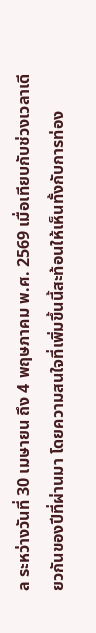ล ระหว่างวันที่ 30 เมษายน ถึง 4 พฤษภาคม พ.ศ. 2569 เมื่อเทียบกับช่วงเวลาเดียวกันของปีที่ผ่านมา โดยความสนใจที่เพิ่มขึ้นนี้สะท้อนให้เห็นทั้งกับการท่อง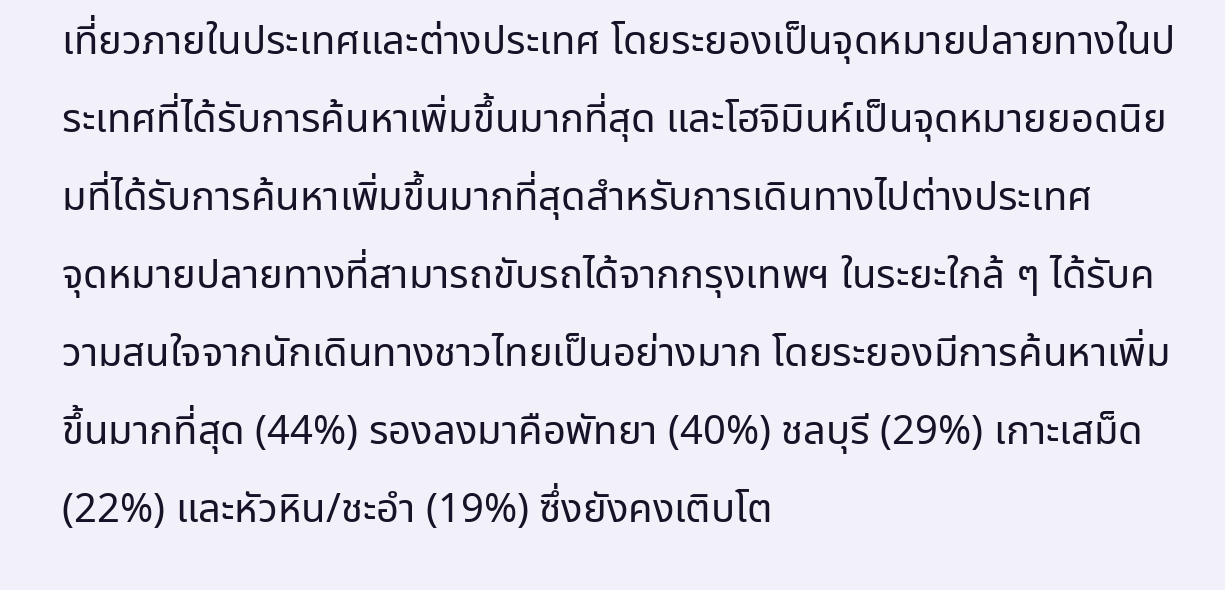เที่ยวภายในประเทศและต่างประเทศ โดยระยองเป็นจุดหมายปลายทางในประเทศที่ได้รับการค้นหาเพิ่มขึ้นมากที่สุด และโฮจิมินห์เป็นจุดหมายยอดนิยมที่ได้รับการค้นหาเพิ่มขึ้นมากที่สุดสำหรับการเดินทางไปต่างประเทศ
จุดหมายปลายทางที่สามารถขับรถได้จากกรุงเทพฯ ในระยะใกล้ ๆ ได้รับความสนใจจากนักเดินทางชาวไทยเป็นอย่างมาก โดยระยองมีการค้นหาเพิ่มขึ้นมากที่สุด (44%) รองลงมาคือพัทยา (40%) ชลบุรี (29%) เกาะเสม็ด (22%) และหัวหิน/ชะอำ (19%) ซึ่งยังคงเติบโต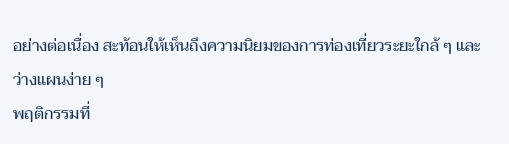อย่างต่อเนื่อง สะท้อนให้เห็นถึงความนิยมของการท่องเที่ยวระยะใกล้ ๆ และว่างแผนง่าย ๆ
พฤติกรรมที่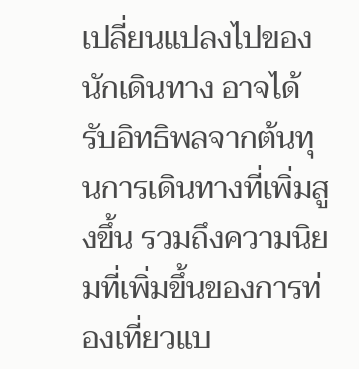เปลี่ยนแปลงไปของนักเดินทาง อาจได้รับอิทธิพลจากต้นทุนการเดินทางที่เพิ่มสูงขึ้น รวมถึงความนิยมที่เพิ่มขึ้นของการท่องเที่ยวแบ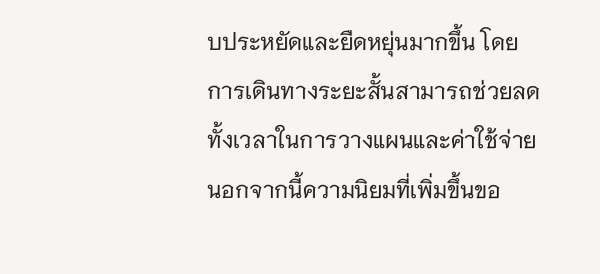บประหยัดและยืดหยุ่นมากขึ้น โดยการเดินทางระยะสั้นสามารถช่วยลดทั้งเวลาในการวางแผนและค่าใช้จ่าย นอกจากนี้ความนิยมที่เพิ่มขึ้นขอ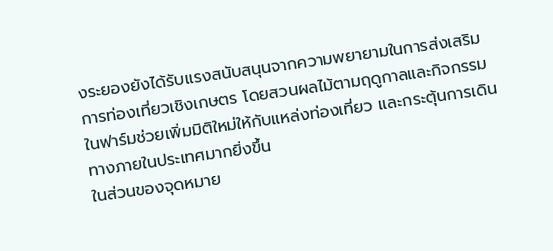งระยองยังได้รับแรงสนับสนุนจากความพยายามในการส่งเสริมการท่องเที่ยวเชิงเกษตร โดยสวนผลไม้ตามฤดูกาลและกิจกรรมในฟาร์มช่วยเพิ่มมิติใหม่ให้กับแหล่งท่องเที่ยว และกระตุ้นการเดินทางภายในประเทศมากยิ่งขึ้น
ในส่วนของจุดหมาย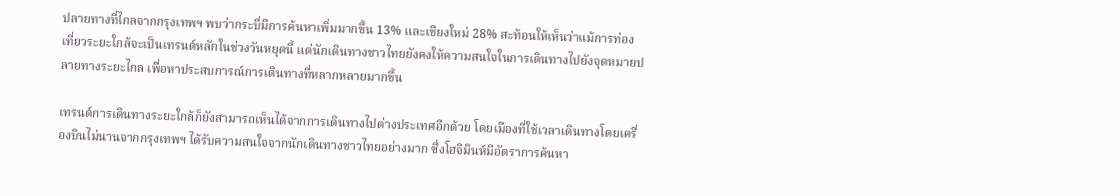ปลายทางที่ไกลจากกรุงเทพฯ พบว่ากระบี่มีการค้นหาเพิ่มมากขึ้น 13% และเชียงใหม่ 28% สะท้อนให้เห็นว่าแม้การท่องเที่ยวระยะใกล้จะเป็นเทรนด์หลักในช่วงวันหยุดนี้ แต่นักเดินทางชาวไทยยังคงให้ความสนใจในการเดินทางไปยังจุดหมายปลายทางระยะไกล เพื่อหาประสบการณ์การเดินทางที่หลากหลายมากขึ้น

เทรนด์การเดินทางระยะใกล้ก็ยังสามารถเห็นได้จากการเดินทางไปต่างประเทศอีกด้วย โดยเมืองที่ใช้เวลาเดินทางโดยเครื่องบินไม่นานจากกรุงเทพฯ ได้รับความสนใจจากนักเดินทางชาวไทยอย่างมาก ซึ่งโฮจิมินห์มีอัตราการค้นหา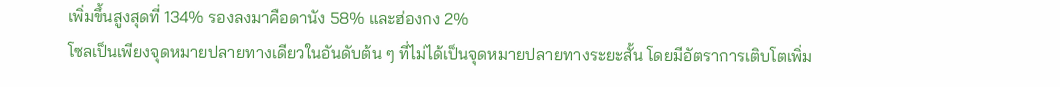เพิ่มขึ้นสูงสุดที่ 134% รองลงมาคือดานัง 58% และฮ่องกง 2%
โซลเป็นเพียงจุดหมายปลายทางเดียวในอันดับต้น ๆ ที่ไม่ได้เป็นจุดหมายปลายทางระยะสั้น โดยมีอัตราการเติบโตเพิ่ม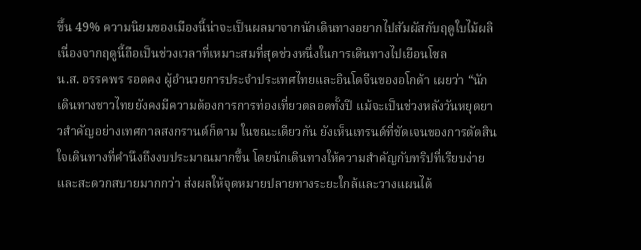ขึ้น 49% ความนิยมของเมืองนี้น่าจะเป็นผลมาจากนักเดินทางอยากไปสัมผัสกับฤดูใบไม้ผลิ เนื่องจากฤดูนี้ถือเป็นช่วงเวลาที่เหมาะสมที่สุดช่วงหนึ่งในการเดินทางไปเยือนโซล
น.ส. อรรคพร รอดคง ผู้อำนวยการประจำประเทศไทยและอินโดจีนของอโกด้า เผยว่า “นักเดินทางชาวไทยยังคงมีความต้องการการท่องเที่ยวตลอดทั้งปี แม้จะเป็นช่วงหลังวันหยุดยาวสำคัญอย่างเทศกาลสงกรานต์ก็ตาม ในขณะเดียวกัน ยังเห็นเทรนด์ที่ชัดเจนของการตัดสินใจเดินทางที่คำนึงถึงงบประมาณมากขึ้น โดยนักเดินทางให้ความสำคัญกับทริปที่เรียบง่ายและสะดวกสบายมากกว่า ส่งผลให้จุดหมายปลายทางระยะใกล้และวางแผนได้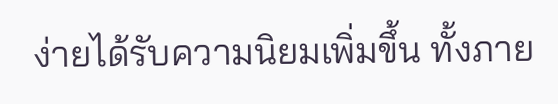ง่ายได้รับความนิยมเพิ่มขึ้น ทั้งภาย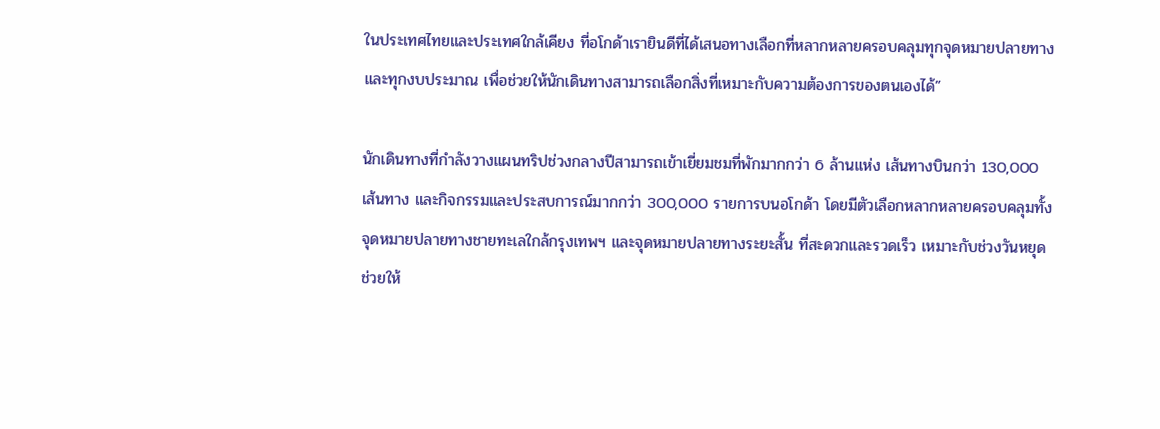ในประเทศไทยและประเทศใกล้เคียง ที่อโกด้าเรายินดีที่ได้เสนอทางเลือกที่หลากหลายครอบคลุมทุกจุดหมายปลายทางและทุกงบประมาณ เพื่อช่วยให้นักเดินทางสามารถเลือกสิ่งที่เหมาะกับความต้องการของตนเองได้”

นักเดินทางที่กำลังวางแผนทริปช่วงกลางปีสามารถเข้าเยี่ยมชมที่พักมากกว่า 6 ล้านแห่ง เส้นทางบินกว่า 130,000 เส้นทาง และกิจกรรมและประสบการณ์มากกว่า 300,000 รายการบนอโกด้า โดยมีตัวเลือกหลากหลายครอบคลุมทั้งจุดหมายปลายทางชายทะเลใกล้กรุงเทพฯ และจุดหมายปลายทางระยะสั้น ที่สะดวกและรวดเร็ว เหมาะกับช่วงวันหยุด ช่วยให้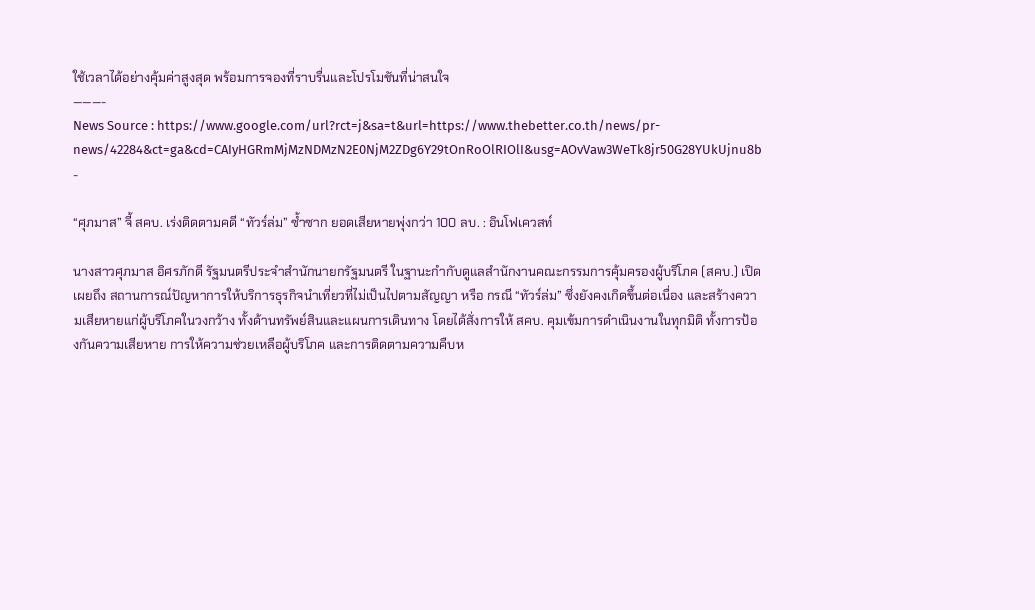ใช้เวลาได้อย่างคุ้มค่าสูงสุด พร้อมการจองที่ราบรื่นและโปรโมชันที่น่าสนใจ
———-
News Source : https://www.google.com/url?rct=j&sa=t&url=https://www.thebetter.co.th/news/pr-news/42284&ct=ga&cd=CAIyHGRmMjMzNDMzN2E0NjM2ZDg6Y29tOnRoOlRIOlI&usg=AOvVaw3WeTk8jr50G28YUkUjnu8b -

“ศุภมาส” จี้ สคบ. เร่งติดตามคดี “ทัวร์ล่ม” ซ้ำซาก ยอดเสียหายพุ่งกว่า 100 ลบ. : อินโฟเควสท์

นางสาวศุภมาส อิศรภักดี รัฐมนตรีประจำสำนักนายกรัฐมนตรี ในฐานะกำกับดูแลสำนักงานคณะกรรมการคุ้มครองผู้บริโภค (สคบ.) เปิดเผยถึง สถานการณ์ปัญหาการให้บริการธุรกิจนำเที่ยวที่ไม่เป็นไปตามสัญญา หรือ กรณี “ทัวร์ล่ม” ซึ่งยังคงเกิดขึ้นต่อเนื่อง และสร้างความเสียหายแก่ผู้บริโภคในวงกว้าง ทั้งด้านทรัพย์สินและแผนการเดินทาง โดยได้สั่งการให้ สคบ. คุมเข้มการดำเนินงานในทุกมิติ ทั้งการป้องกันความเสียหาย การให้ความช่วยเหลือผู้บริโภค และการติดตามความคืบห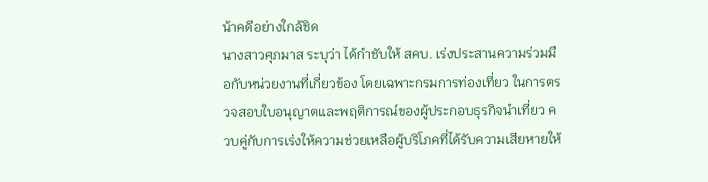น้าคดีอย่างใกล้ชิด
นางสาวศุภมาส ระบุว่า ได้กำชับให้ สคบ. เร่งประสานความร่วมมือกับหน่วยงานที่เกี่ยวข้อง โดยเฉพาะกรมการท่องเที่ยว ในการตรวจสอบใบอนุญาตและพฤติการณ์ของผู้ประกอบธุรกิจนำเที่ยว ควบคู่กับการเร่งให้ความช่วยเหลือผู้บริโภคที่ได้รับความเสียหายให้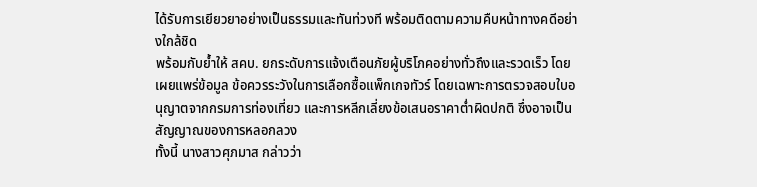ได้รับการเยียวยาอย่างเป็นธรรมและทันท่วงที พร้อมติดตามความคืบหน้าทางคดีอย่างใกล้ชิด
พร้อมกับย้ำให้ สคบ. ยกระดับการแจ้งเตือนภัยผู้บริโภคอย่างทั่วถึงและรวดเร็ว โดยเผยแพร่ข้อมูล ข้อควรระวังในการเลือกซื้อแพ็กเกจทัวร์ โดยเฉพาะการตรวจสอบใบอนุญาตจากกรมการท่องเที่ยว และการหลีกเลี่ยงข้อเสนอราคาต่ำผิดปกติ ซึ่งอาจเป็นสัญญาณของการหลอกลวง
ทั้งนี้ นางสาวศุภมาส กล่าวว่า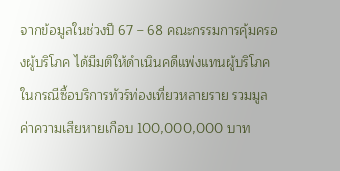จากข้อมูลในช่วงปี 67 – 68 คณะกรรมการคุ้มครองผู้บริโภค ได้มีมติให้ดำเนินคดีแพ่งแทนผู้บริโภคในกรณีซื้อบริการทัวร์ท่องเที่ยวหลายราย รวมมูลค่าความเสียหายเกือบ 100,000,000 บาท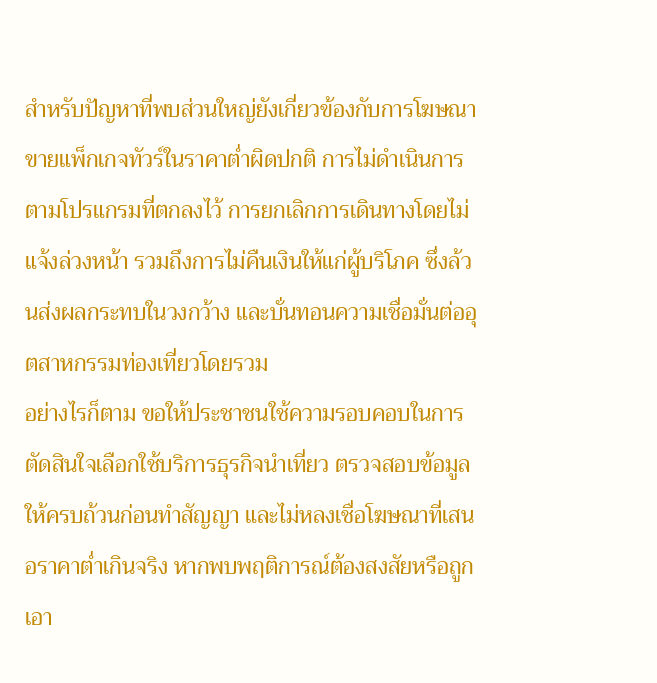สำหรับปัญหาที่พบส่วนใหญ่ยังเกี่ยวข้องกับการโฆษณาขายแพ็กเกจทัวร์ในราคาต่ำผิดปกติ การไม่ดำเนินการตามโปรแกรมที่ตกลงไว้ การยกเลิกการเดินทางโดยไม่แจ้งล่วงหน้า รวมถึงการไม่คืนเงินให้แก่ผู้บริโภค ซึ่งล้วนส่งผลกระทบในวงกว้าง และบั่นทอนความเชื่อมั่นต่ออุตสาหกรรมท่องเที่ยวโดยรวม
อย่างไรก็ตาม ขอให้ประชาชนใช้ความรอบคอบในการตัดสินใจเลือกใช้บริการธุรกิจนำเที่ยว ตรวจสอบข้อมูลให้ครบถ้วนก่อนทำสัญญา และไม่หลงเชื่อโฆษณาที่เสนอราคาต่ำเกินจริง หากพบพฤติการณ์ต้องสงสัยหรือถูกเอา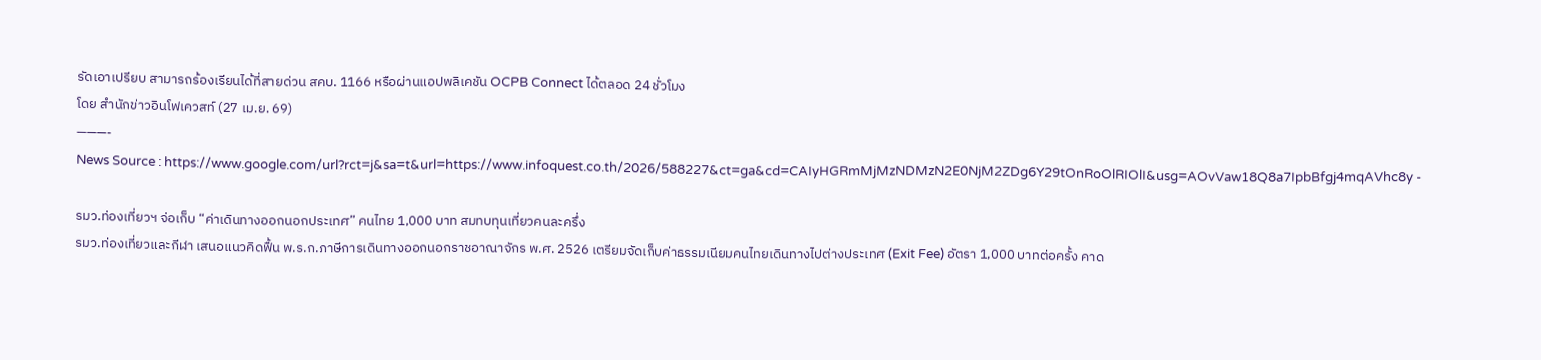รัดเอาเปรียบ สามารถร้องเรียนได้ที่สายด่วน สคบ. 1166 หรือผ่านแอปพลิเคชัน OCPB Connect ได้ตลอด 24 ชั่วโมง
โดย สำนักข่าวอินโฟเควสท์ (27 เม.ย. 69)
———-
News Source : https://www.google.com/url?rct=j&sa=t&url=https://www.infoquest.co.th/2026/588227&ct=ga&cd=CAIyHGRmMjMzNDMzN2E0NjM2ZDg6Y29tOnRoOlRIOlI&usg=AOvVaw18Q8a7IpbBfgj4mqAVhc8y -

รมว.ท่องเที่ยวฯ จ่อเก็บ “ค่าเดินทางออกนอกประเทศ” คนไทย 1,000 บาท สมทบทุนเที่ยวคนละครึ่ง
รมว.ท่องเที่ยวและกีฬา เสนอแนวคิดฟื้น พ.ร.ก.ภาษีการเดินทางออกนอกราชอาณาจักร พ.ศ. 2526 เตรียมจัดเก็บค่าธรรมเนียมคนไทยเดินทางไปต่างประเทศ (Exit Fee) อัตรา 1,000 บาทต่อครั้ง คาด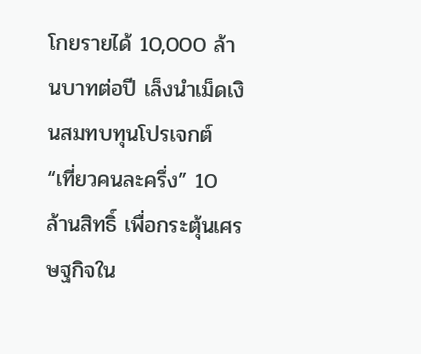โกยรายได้ 10,000 ล้านบาทต่อปี เล็งนำเม็ดเงินสมทบทุนโปรเจกต์ “เที่ยวคนละครึ่ง” 10 ล้านสิทธิ์ เพื่อกระตุ้นเศรษฐกิจใน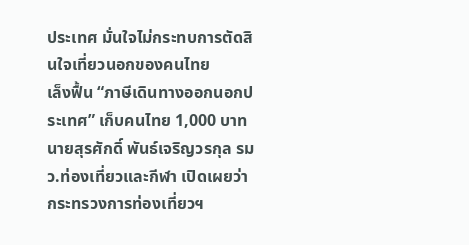ประเทศ มั่นใจไม่กระทบการตัดสินใจเที่ยวนอกของคนไทย
เล็งฟื้น “ภาษีเดินทางออกนอกประเทศ” เก็บคนไทย 1,000 บาท
นายสุรศักดิ์ พันธ์เจริญวรกุล รมว.ท่องเที่ยวและกีฬา เปิดเผยว่า กระทรวงการท่องเที่ยวฯ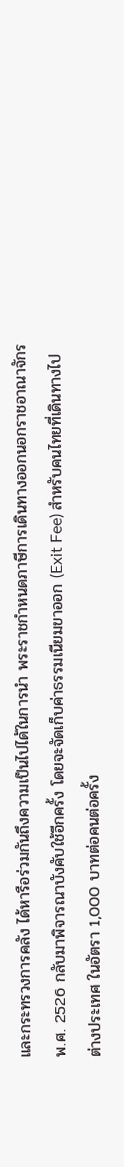และกระทรวงการคลัง ได้หารือร่วมกันถึงความเป็นไปได้ในการนำ พระราชกำหนดภาษีการเดินทางออกนอกราชอาณาจักร พ.ศ. 2526 กลับมาพิจารณาบังคับใช้อีกครั้ง โดยจะจัดเก็บค่าธรรมเนียมขาออก (Exit Fee) สำหรับคนไทยที่เดินทางไปต่างประเทศ ในอัตรา 1,000 บาทต่อคนต่อครั้ง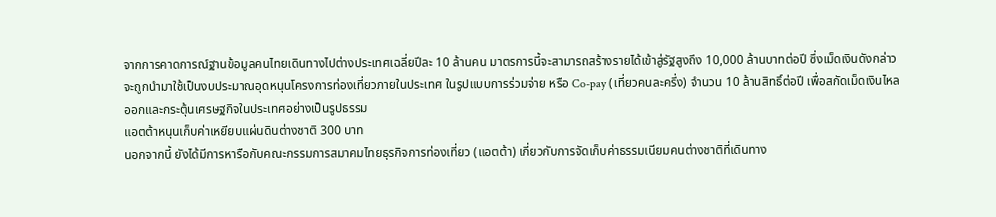จากการคาดการณ์ฐานข้อมูลคนไทยเดินทางไปต่างประเทศเฉลี่ยปีละ 10 ล้านคน มาตรการนี้จะสามารถสร้างรายได้เข้าสู่รัฐสูงถึง 10,000 ล้านบาทต่อปี ซึ่งเม็ดเงินดังกล่าวจะถูกนำมาใช้เป็นงบประมาณอุดหนุนโครงการท่องเที่ยวภายในประเทศ ในรูปแบบการร่วมจ่าย หรือ Co-pay (เที่ยวคนละครึ่ง) จำนวน 10 ล้านสิทธิ์ต่อปี เพื่อสกัดเม็ดเงินไหลออกและกระตุ้นเศรษฐกิจในประเทศอย่างเป็นรูปธรรม
แอตต้าหนุนเก็บค่าเหยียบแผ่นดินต่างชาติ 300 บาท
นอกจากนี้ ยังได้มีการหารือกับคณะกรรมการสมาคมไทยธุรกิจการท่องเที่ยว (แอตต้า) เกี่ยวกับการจัดเก็บค่าธรรมเนียมคนต่างชาติที่เดินทาง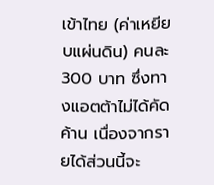เข้าไทย (ค่าเหยียบแผ่นดิน) คนละ 300 บาท ซึ่งทางแอตต้าไม่ได้คัดค้าน เนื่องจากรายได้ส่วนนี้จะ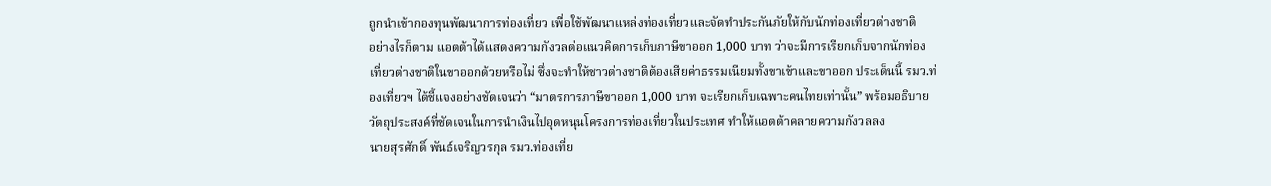ถูกนำเข้ากองทุนพัฒนาการท่องเที่ยว เพื่อใช้พัฒนาแหล่งท่องเที่ยวและจัดทำประกันภัยให้กับนักท่องเที่ยวต่างชาติ
อย่างไรก็ตาม แอตต้าได้แสดงความกังวลต่อแนวคิดการเก็บภาษีขาออก 1,000 บาท ว่าจะมีการเรียกเก็บจากนักท่องเที่ยวต่างชาติในขาออกด้วยหรือไม่ ซึ่งจะทำให้ชาวต่างชาติต้องเสียค่าธรรมเนียมทั้งขาเข้าและขาออก ประเด็นนี้ รมว.ท่องเที่ยวฯ ได้ชี้แจงอย่างชัดเจนว่า “มาตรการภาษีขาออก 1,000 บาท จะเรียกเก็บเฉพาะคนไทยเท่านั้น” พร้อมอธิบายวัตถุประสงค์ที่ชัดเจนในการนำเงินไปอุดหนุนโครงการท่องเที่ยวในประเทศ ทำให้แอตต้าคลายความกังวลลง
นายสุรศักดิ์ พันธ์เจริญวรกุล รมว.ท่องเที่ย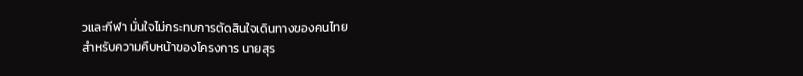วและกีฬา มั่นใจไม่กระทบการตัดสินใจเดินทางของคนไทย
สำหรับความคืบหน้าของโครงการ นายสุร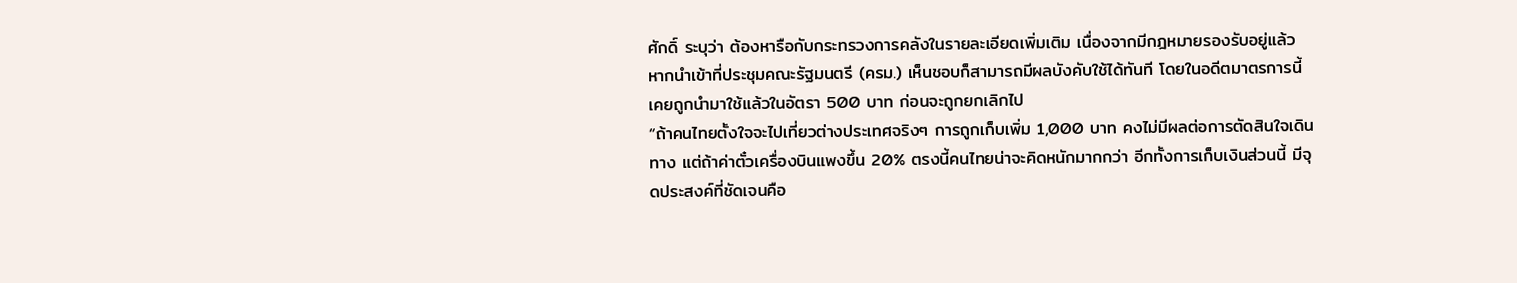ศักดิ์ ระบุว่า ต้องหารือกับกระทรวงการคลังในรายละเอียดเพิ่มเติม เนื่องจากมีกฎหมายรองรับอยู่แล้ว หากนำเข้าที่ประชุมคณะรัฐมนตรี (ครม.) เห็นชอบก็สามารถมีผลบังคับใช้ได้ทันที โดยในอดีตมาตรการนี้เคยถูกนำมาใช้แล้วในอัตรา 500 บาท ก่อนจะถูกยกเลิกไป
“ถ้าคนไทยตั้งใจจะไปเที่ยวต่างประเทศจริงๆ การถูกเก็บเพิ่ม 1,000 บาท คงไม่มีผลต่อการตัดสินใจเดินทาง แต่ถ้าค่าตั๋วเครื่องบินแพงขึ้น 20% ตรงนี้คนไทยน่าจะคิดหนักมากกว่า อีกทั้งการเก็บเงินส่วนนี้ มีจุดประสงค์ที่ชัดเจนคือ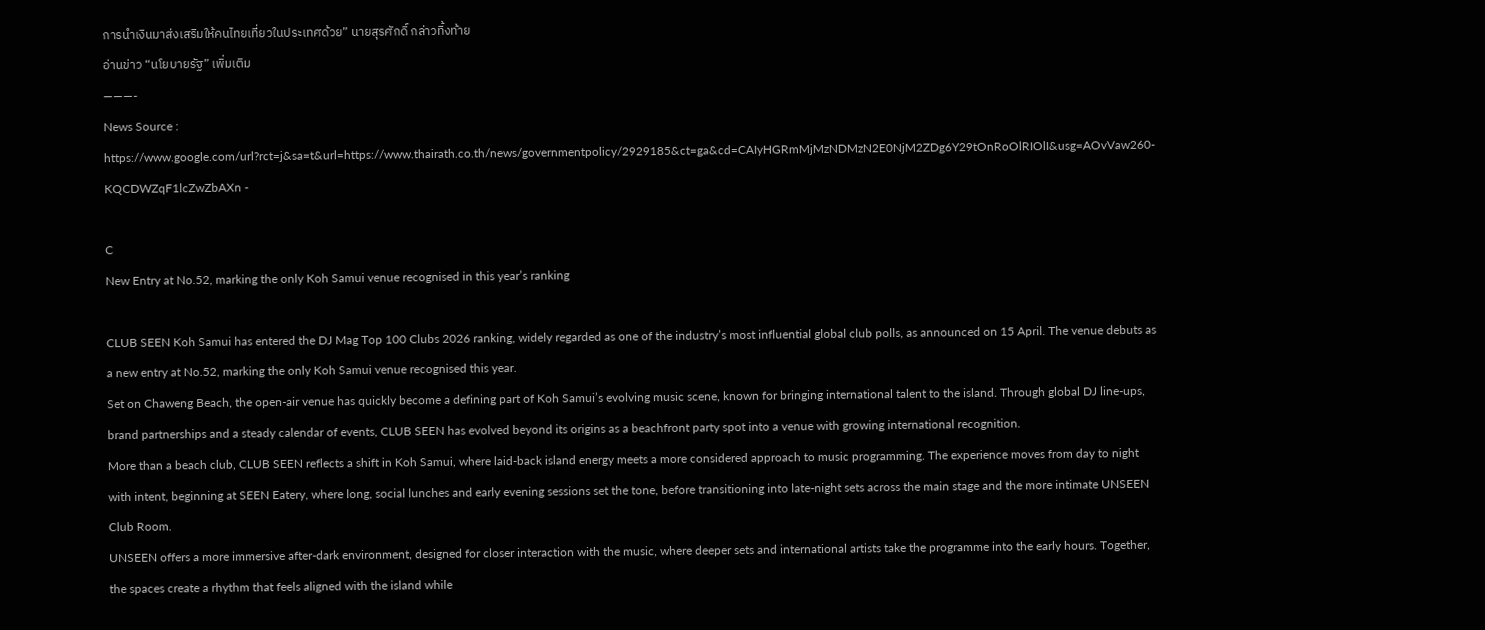การนำเงินมาส่งเสริมให้คนไทยเที่ยวในประเทศด้วย” นายสุรศักดิ์ กล่าวทิ้งท้าย
อ่านข่าว “นโยบายรัฐ” เพิ่มเติม
———-
News Source : https://www.google.com/url?rct=j&sa=t&url=https://www.thairath.co.th/news/governmentpolicy/2929185&ct=ga&cd=CAIyHGRmMjMzNDMzN2E0NjM2ZDg6Y29tOnRoOlRIOlI&usg=AOvVaw260-KQCDWZqF1lcZwZbAXn -

C
New Entry at No.52, marking the only Koh Samui venue recognised in this year’s ranking

CLUB SEEN Koh Samui has entered the DJ Mag Top 100 Clubs 2026 ranking, widely regarded as one of the industry’s most influential global club polls, as announced on 15 April. The venue debuts as a new entry at No.52, marking the only Koh Samui venue recognised this year.
Set on Chaweng Beach, the open-air venue has quickly become a defining part of Koh Samui’s evolving music scene, known for bringing international talent to the island. Through global DJ line-ups, brand partnerships and a steady calendar of events, CLUB SEEN has evolved beyond its origins as a beachfront party spot into a venue with growing international recognition.
More than a beach club, CLUB SEEN reflects a shift in Koh Samui, where laid-back island energy meets a more considered approach to music programming. The experience moves from day to night with intent, beginning at SEEN Eatery, where long, social lunches and early evening sessions set the tone, before transitioning into late-night sets across the main stage and the more intimate UNSEEN Club Room.
UNSEEN offers a more immersive after-dark environment, designed for closer interaction with the music, where deeper sets and international artists take the programme into the early hours. Together, the spaces create a rhythm that feels aligned with the island while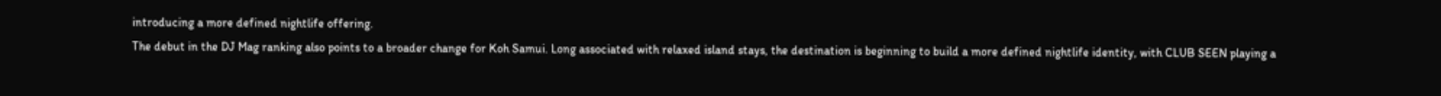introducing a more defined nightlife offering.
The debut in the DJ Mag ranking also points to a broader change for Koh Samui. Long associated with relaxed island stays, the destination is beginning to build a more defined nightlife identity, with CLUB SEEN playing a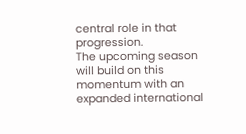central role in that progression.
The upcoming season will build on this momentum with an expanded international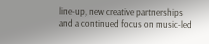line-up, new creative partnerships and a continued focus on music-led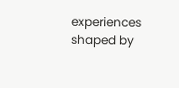experiences shaped by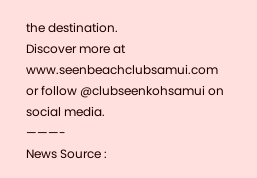the destination.
Discover more at www.seenbeachclubsamui.com or follow @clubseenkohsamui on social media.
———-
News Source :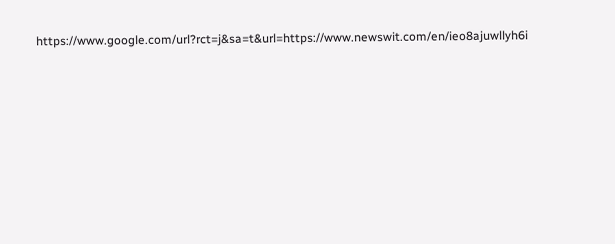https://www.google.com/url?rct=j&sa=t&url=https://www.newswit.com/en/ieo8ajuwllyh6i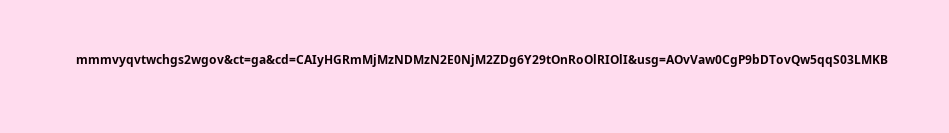mmmvyqvtwchgs2wgov&ct=ga&cd=CAIyHGRmMjMzNDMzN2E0NjM2ZDg6Y29tOnRoOlRIOlI&usg=AOvVaw0CgP9bDTovQw5qqS03LMKB